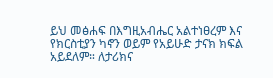ይህ መፅሐፍ በእግዚአብሔር አልተነፀረም እና የክርስቲያን ካኖን ወይም የአይሁድ ታናክ ክፍል አይደለም። ለታሪክና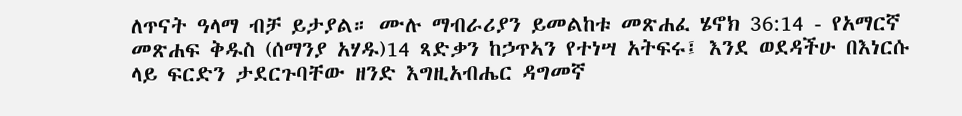ለጥናት ዓላማ ብቻ ይታያል። ሙሉ ማብራሪያን ይመልከቱ መጽሐፈ ሄኖክ 36:14 - የአማርኛ መጽሐፍ ቅዱስ (ሰማንያ አሃዱ)14 ጻድቃን ከኃጥኣን የተነሣ አትፍሩ፤ እንደ ወደዳችሁ በእነርሱ ላይ ፍርድን ታደርጉባቸው ዘንድ እግዚአብሔር ዳግመኛ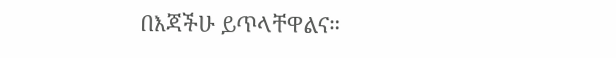በእጃችሁ ይጥላቸዋልና።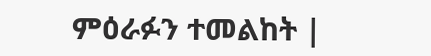ምዕራፉን ተመልከት |